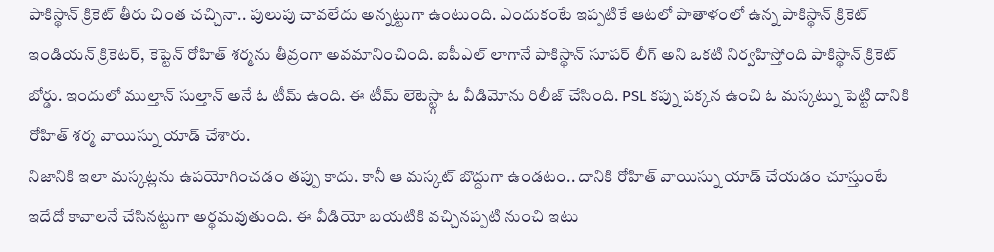పాకిస్థాన్ క్రికెట్ తీరు చింత చచ్చినా.. పులుపు చావలేదు అన్నట్టుగా ఉంటుంది. ఎందుకంటే ఇప్పటికే ఆటలో పాతాళంలో ఉన్న పాకిస్థాన్ క్రికెట్ ఇండియన్ క్రికెటర్, కెప్టెన్ రోహిత్ శర్మను తీవ్రంగా అవమానించింది. ఐపీఎల్ లాగానే పాకిస్థాన్ సూపర్ లీగ్ అని ఒకటి నిర్వహిస్తోంది పాకిస్థాన్ క్రికెట్ బోర్డు. ఇందులో ముల్తాన్ సుల్తాన్ అనే ఓ టీమ్ ఉంది. ఈ టీమ్ లెటెస్ట్గా ఓ వీడిమోను రిలీజ్ చేసింది. PSL కప్ను పక్కన ఉంచి ఓ మస్కట్ను పెట్టి దానికి రోహిత్ శర్మ వాయిస్ను యాడ్ చేశారు.
నిజానికి ఇలా మస్కట్లను ఉపయోగించడం తప్పు కాదు. కానీ ఆ మస్కట్ బొద్దుగా ఉండటం.. దానికి రోహిత్ వాయిస్ను యాడ్ చేయడం చూస్తుంటే ఇదేదో కావాలనే చేసినట్టుగా అర్థమవుతుంది. ఈ వీడియో బయటికి వచ్చినప్పటి నుంచి ఇటు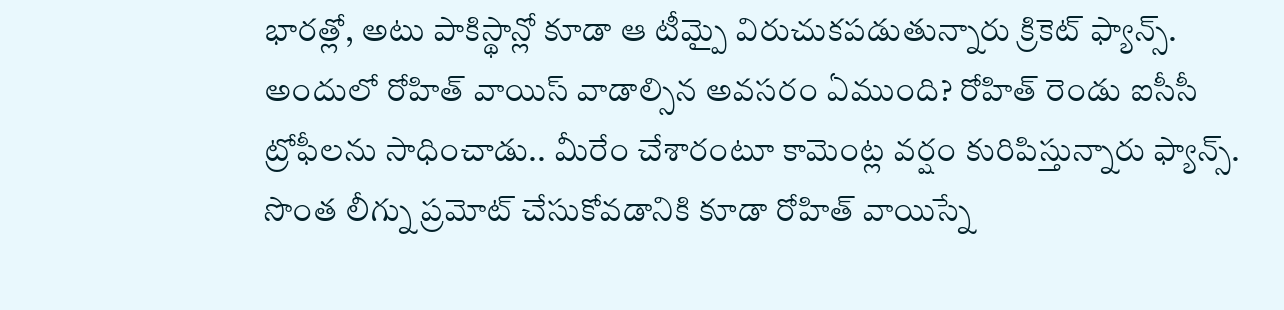భారత్లో, అటు పాకిస్థాన్లో కూడా ఆ టీమ్పై విరుచుకపడుతున్నారు క్రికెట్ ఫ్యాన్స్.
అందులో రోహిత్ వాయిస్ వాడాల్సిన అవసరం ఏముంది? రోహిత్ రెండు ఐసీసీ ట్రోఫీలను సాధించాడు.. మీరేం చేశారంటూ కామెంట్ల వర్షం కురిపిస్తున్నారు ఫ్యాన్స్. సొంత లీగ్ను ప్రమోట్ చేసుకోవడానికి కూడా రోహిత్ వాయిస్నే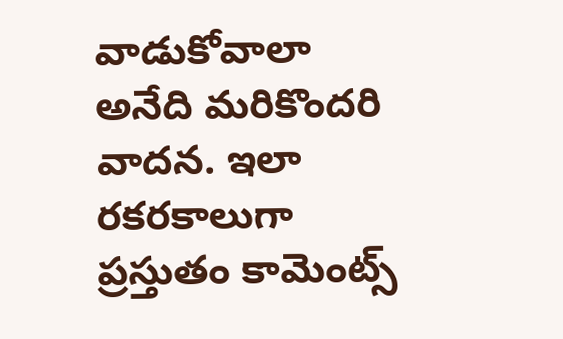వాడుకోవాలా అనేది మరికొందరి వాదన. ఇలా రకరకాలుగా ప్రస్తుతం కామెంట్స్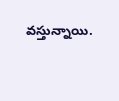వస్తున్నాయి.